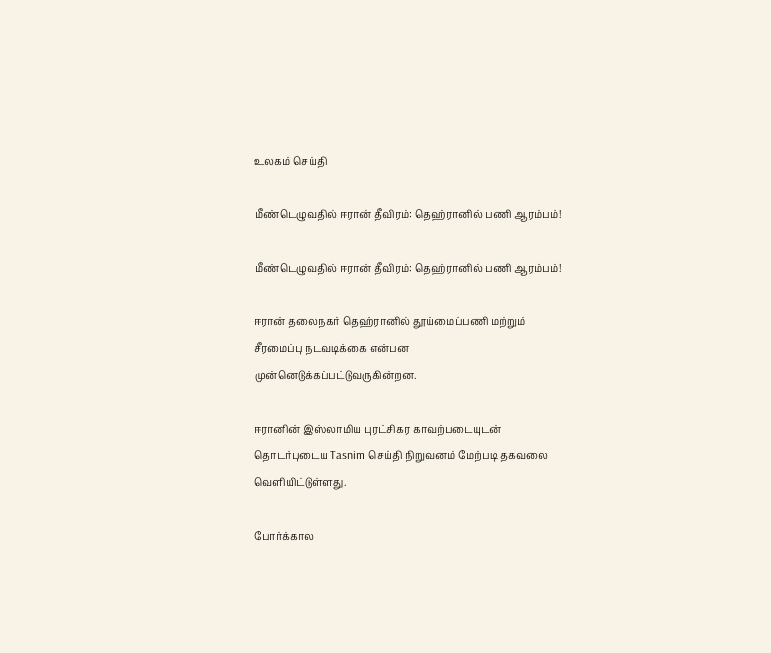உலகம் செய்தி

மீண்டெழுவதில் ஈரான் தீவிரம்: தெஹ்ரானில் பணி ஆரம்பம்!

மீண்டெழுவதில் ஈரான் தீவிரம்: தெஹ்ரானில் பணி ஆரம்பம்!

ஈரான் தலைநகர் தெஹ்ரானில் தூய்மைப்பணி மற்றும் சீரமைப்பு நடவடிக்கை என்பன முன்னெடுக்கப்பட்டுவருகின்றன.

ஈரானின் இஸ்லாமிய புரட்சிகர காவற்படையுடன் தொடர்புடைய Tasnim செய்தி நிறுவனம் மேற்படி தகவலை வெளியிட்டுள்ளது.

போர்க்கால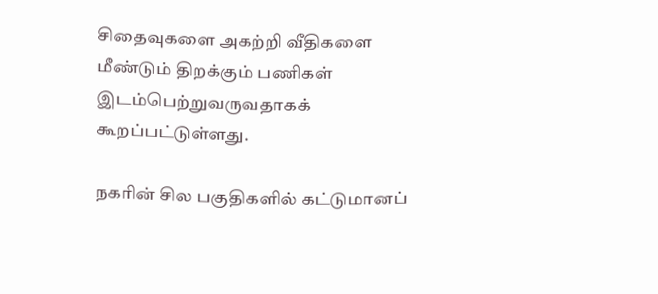சிதைவுகளை அகற்றி வீதிகளை மீண்டும் திறக்கும் பணிகள் இடம்பெற்றுவருவதாகக் கூறப்பட்டுள்ளது.

நகரின் சில பகுதிகளில் கட்டுமானப்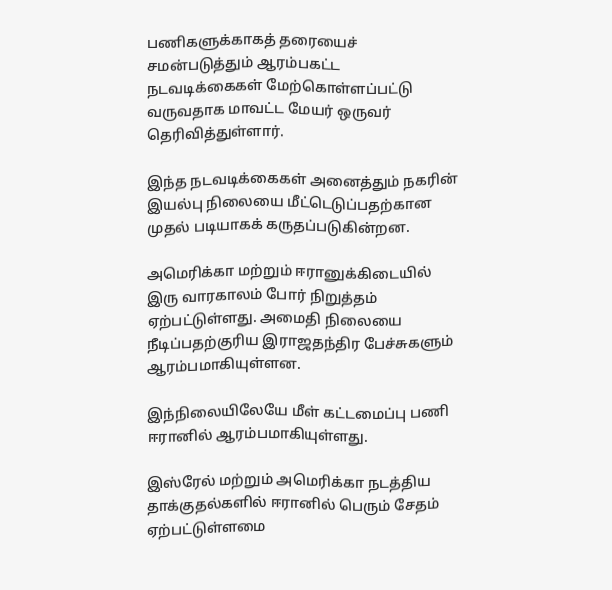பணிகளுக்காகத் தரையைச் சமன்படுத்தும் ஆரம்பகட்ட நடவடிக்கைகள் மேற்கொள்ளப்பட்டு வருவதாக மாவட்ட மேயர் ஒருவர் தெரிவித்துள்ளார்.

இந்த நடவடிக்கைகள் அனைத்தும் நகரின் இயல்பு நிலையை மீட்டெடுப்பதற்கான முதல் படியாகக் கருதப்படுகின்றன.

அமெரிக்கா மற்றும் ஈரானுக்கிடையில் இரு வாரகாலம் போர் நிறுத்தம் ஏற்பட்டுள்ளது. அமைதி நிலையை நீடிப்பதற்குரிய இராஜதந்திர பேச்சுகளும் ஆரம்பமாகியுள்ளன.

இந்நிலையிலேயே மீள் கட்டமைப்பு பணி ஈரானில் ஆரம்பமாகியுள்ளது.

இஸ்ரேல் மற்றும் அமெரிக்கா நடத்திய தாக்குதல்களில் ஈரானில் பெரும் சேதம் ஏற்பட்டுள்ளமை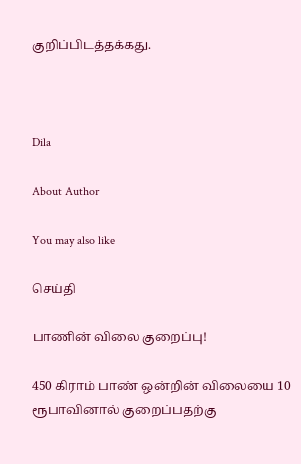குறிப்பிடத்தக்கது.



Dila

About Author

You may also like

செய்தி

பாணின் விலை குறைப்பு!

450 கிராம் பாண் ஒன்றின் விலையை 10 ரூபாவினால் குறைப்பதற்கு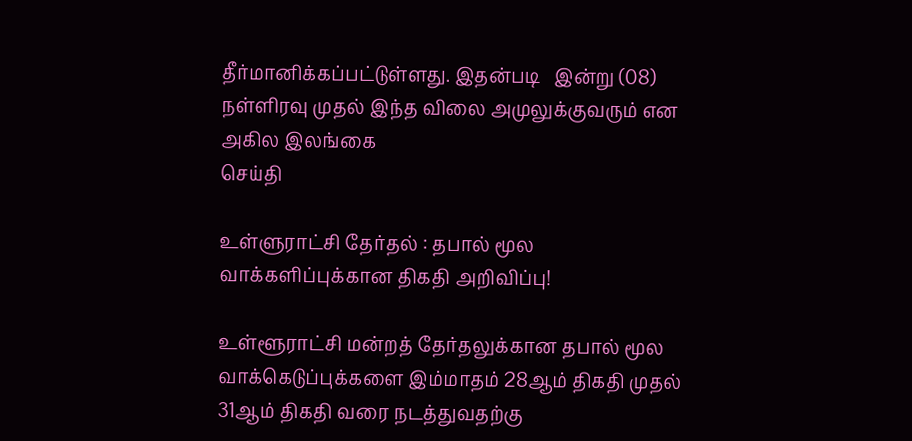தீர்மானிக்கப்பட்டுள்ளது. இதன்படி   இன்று (08) நள்ளிரவு முதல் இந்த விலை அமுலுக்குவரும் என அகில இலங்கை
செய்தி

உள்ளுராட்சி தேர்தல் : தபால் மூல வாக்களிப்புக்கான திகதி அறிவிப்பு!

உள்ளூராட்சி மன்றத் தேர்தலுக்கான தபால் மூல வாக்கெடுப்புக்களை இம்மாதம் 28ஆம் திகதி முதல் 31ஆம் திகதி வரை நடத்துவதற்கு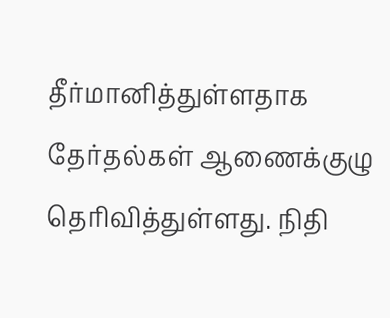தீர்மானித்துள்ளதாக தேர்தல்கள் ஆணைக்குழு தெரிவித்துள்ளது. நிதி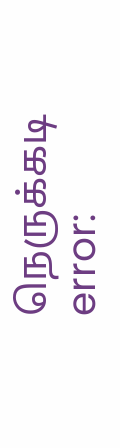நெருக்கடி
error: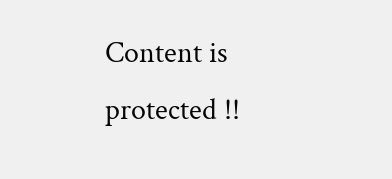Content is protected !!